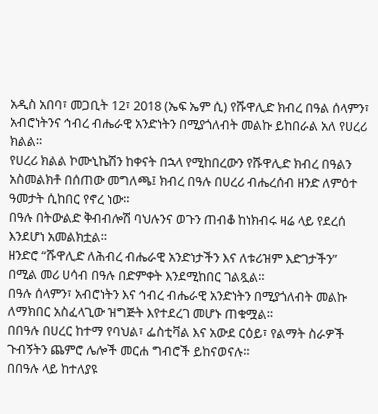አዲስ አበባ፣ መጋቢት 12፣ 2018 (ኤፍ ኤም ሲ) የሹዋሊድ ክብረ በዓል ሰላምን፣ አብሮነትንና ኅብረ ብሔራዊ አንድነትን በሚያጎለብት መልኩ ይከበራል አለ የሀረሪ ክልል።
የሀረሪ ክልል ኮሙኒኬሽን ከቀናት በኋላ የሚከበረውን የሹዋሊድ ክብረ በዓልን አስመልክቶ በሰጠው መግለጫ፤ ክብረ በዓሉ በሀረሪ ብሔረሰብ ዘንድ ለምዕተ ዓመታት ሲከበር የኖረ ነው።
በዓሉ በትውልድ ቅብብሎሽ ባህሉንና ወጉን ጠብቆ ከነክብሩ ዛሬ ላይ የደረሰ እንደሆነ አመልክቷል።
ዘንድሮ “ሹዋሊድ ለሕብረ ብሔራዊ አንድነታችን እና ለቱሪዝም እድገታችን” በሚል መሪ ሀሳብ በዓሉ በድምቀት እንደሚከበር ገልጿል።
በዓሉ ሰላምን፣ አብሮነትን እና ኅብረ ብሔራዊ አንድነትን በሚያጎለብት መልኩ ለማክበር አስፈላጊው ዝግጅት እየተደረገ መሆኑ ጠቁሟል።
በበዓሉ በሀረር ከተማ የባህል፣ ፌስቲቫል እና አውደ ርዕይ፣ የልማት ስራዎች ጉብኝትን ጨምሮ ሌሎች መርሐ ግብሮች ይከናወናሉ።
በበዓሉ ላይ ከተለያዩ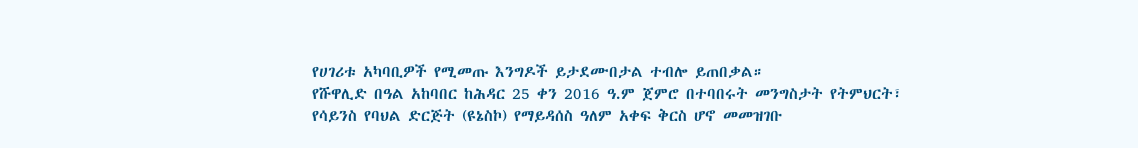የሀገሪቱ አካባቢዎች የሚመጡ እንግዶች ይታደሙበታል ተብሎ ይጠበቃል።
የሹዋሊድ በዓል አከባበር ከሕዳር 25 ቀን 2016 ዓ.ም ጀምሮ በተባበሩት መንግስታት የትምህርት፣ የሳይንስ የባህል ድርጅት (ዩኔስኮ) የማይዳሰስ ዓለም አቀፍ ቅርስ ሆኖ መመዝገቡ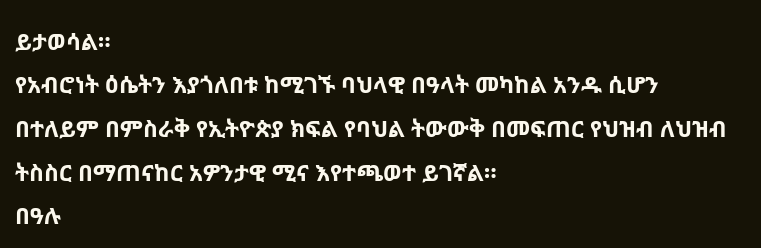ይታወሳል።
የአብሮነት ዕሴትን እያጎለበቱ ከሚገኙ ባህላዊ በዓላት መካከል አንዱ ሲሆን በተለይም በምስራቅ የኢትዮጵያ ክፍል የባህል ትውውቅ በመፍጠር የህዝብ ለህዝብ ትስስር በማጠናከር አዎንታዊ ሚና እየተጫወተ ይገኛል።
በዓሉ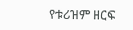የቱሪዝም ዘርፍ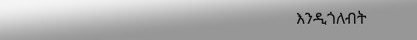እንዲጎለብት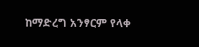ከማድረግ አንፃርም የላቀ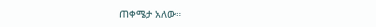ጠቀሜታ አለው።